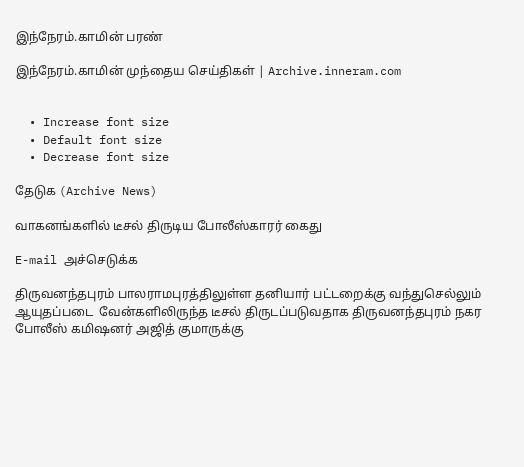இந்நேரம்.காமின் பரண்

இந்நேரம்.காமின் முந்தைய செய்திகள் | Archive.inneram.com


  • Increase font size
  • Default font size
  • Decrease font size

தேடுக (Archive News)

வாகனங்களில் டீசல் திருடிய போலீஸ்காரர் கைது

E-mail அச்செடுக்க

திருவனந்தபுரம் பாலராமபுரத்திலுள்ள தனியார் பட்டறைக்கு வந்துசெல்லும் ஆயுதப்படை  வேன்களிலிருந்த டீசல் திருடப்படுவதாக திருவனந்தபுரம் நகர போலீஸ் கமிஷனர் அஜித் குமாருக்கு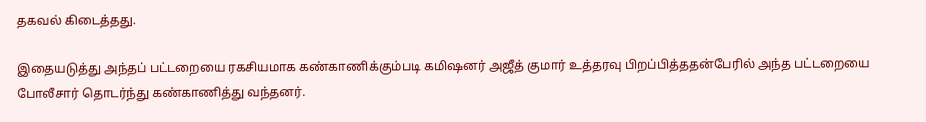தகவல் கிடைத்தது.

இதையடுத்து அந்தப் பட்டறையை ரகசியமாக கண்காணிக்கும்படி கமிஷனர் அஜீத் குமார் உத்தரவு பிறப்பித்ததன்பேரில் அந்த பட்டறையை போலீசார் தொடர்ந்து கண்காணித்து வந்தனர்.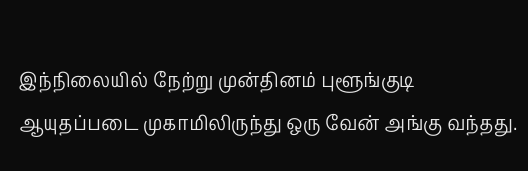இந்நிலையில் நேற்று முன்தினம் புளூங்குடி ஆயுதப்படை முகாமிலிருந்து ஒரு வேன் அங்கு வந்தது.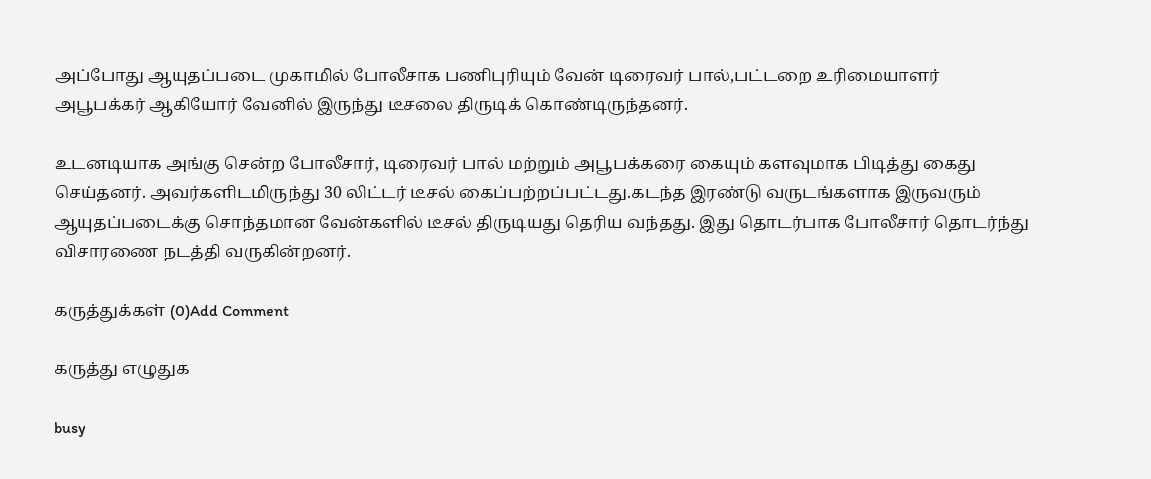அப்போது ஆயுதப்படை முகாமில் போலீசாக பணிபுரியும் வேன் டிரைவர் பால்,பட்டறை உரிமையாளர் அபூபக்கர் ஆகியோர் வேனில் இருந்து டீசலை திருடிக் கொண்டிருந்தனர்.

உடனடியாக அங்கு சென்ற போலீசார், டிரைவர் பால் மற்றும் அபூபக்கரை கையும் களவுமாக பிடித்து கைது செய்தனர். அவர்களிடமிருந்து 30 லிட்டர் டீசல் கைப்பற்றப்பட்டது.கடந்த இரண்டு வருடங்களாக இருவரும் ஆயுதப்படைக்கு சொந்தமான வேன்களில் டீசல் திருடியது தெரிய வந்தது. இது தொடர்பாக போலீசார் தொடர்ந்து விசாரணை நடத்தி வருகின்றனர்.

கருத்துக்கள் (0)Add Comment

கருத்து எழுதுக

busy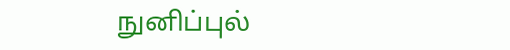நுனிப்புல்